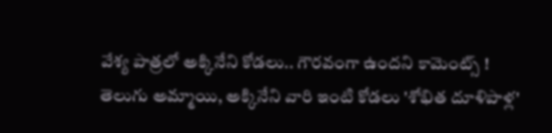వేశ్య పాత్రలో అక్కినేని కోడలు.. గౌరవంగా ఉందని కామెంట్స్ !
తెలుగు అమ్మాయి, అక్కినేని వారి ఇంటి కోడలు 'శోభిత దూళిపాళ్ల'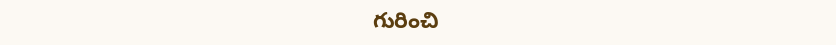గురించి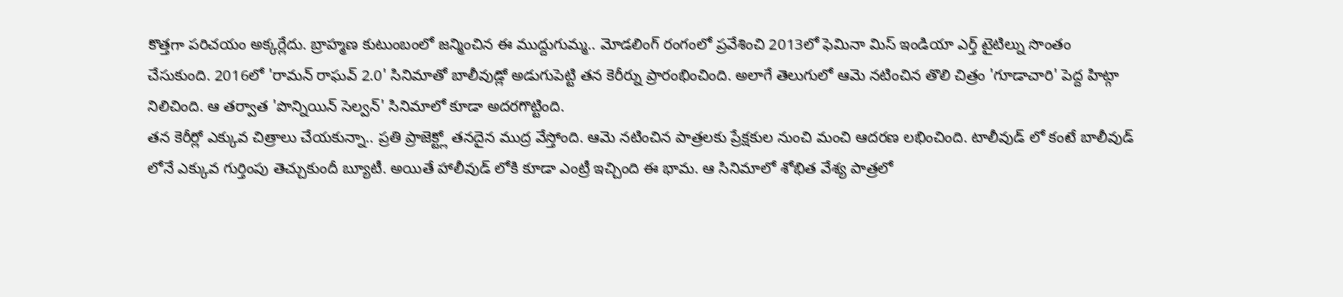కొత్తగా పరిచయం అక్కర్లేదు. బ్రాహ్మణ కుటుంబంలో జన్మించిన ఈ ముద్దుగుమ్మ.. మోడలింగ్ రంగంలో ప్రవేశించి 2013లో ఫెమినా మిస్ ఇండియా ఎర్త్ టైటిల్ను సొంతం చేసుకుంది. 2016లో 'రామన్ రాఘవ్ 2.0' సినిమాతో బాలీవుడ్లో అడుగుపెట్టి తన కెరీర్ను ప్రారంభించింది. అలాగే తెలుగులో ఆమె నటించిన తొలి చిత్రం 'గూడాచారి' పెద్ద హిట్గా నిలిచింది. ఆ తర్వాత 'పొన్నియిన్ సెల్వన్' సినిమాలో కూడా అదరగొట్టింది.
తన కెరీర్లో ఎక్కువ చిత్రాలు చేయకున్నా.. ప్రతి ప్రాజెక్ట్లో తనదైన ముద్ర వేస్తోంది. ఆమె నటించిన పాత్రలకు ప్రేక్షకుల నుంచి మంచి ఆదరణ లభించింది. టాలీవుడ్ లో కంటే బాలీవుడ్ లోనే ఎక్కువ గుర్తింపు తెచ్చుకుందీ బ్యూటీ. అయితే హాలీవుడ్ లోకి కూడా ఎంట్రీ ఇచ్చింది ఈ భామ. ఆ సినిమాలో శోభిత వేశ్య పాత్రలో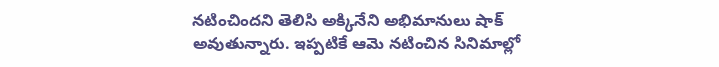నటించిందని తెలిసి అక్కినేని అభిమానులు షాక్ అవుతున్నారు. ఇప్పటికే ఆమె నటించిన సినిమాల్లో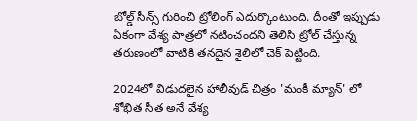బోల్డ్ సీన్స్ గురించి ట్రోలింగ్ ఎదుర్కొంటుంది. దీంతో ఇప్పుడు ఏకంగా వేశ్య పాత్రలో నటించందని తెలిసి ట్రోల్ చేస్తున్న తరుణంలో వాటికి తనదైన శైలిలో చెక్ పెట్టింది.

2024లో విడుదలైన హాలీవుడ్ చిత్రం 'మంకీ మ్యాన్' లో శోభిత సీత అనే వేశ్య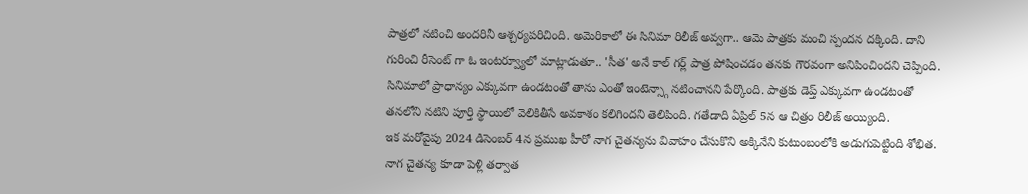పాత్రలో నటించి అందరినీ ఆశ్చర్యపరిచింది. అమెరికాలో ఈ సినిమా రిలీజ్ అవ్వగా.. ఆమె పాత్రకు మంచి స్పందన దక్కింది. దాని గురించి రీసెంట్ గా ఓ ఇంటర్వ్యూలో మాట్లాడుతూ.. 'సీత' అనే కాల్ గర్ల్ పాత్ర పోషించడం తనకు గౌరవంగా అనిపించిందని చెప్పింది. సినిమాలో ప్రాధాన్యం ఎక్కువగా ఉండటంతో తాను ఎంతో ఇంటెన్స్గా నటించానని పేర్కొంది. పాత్రకు డెప్త్ ఎక్కువగా ఉండటంతో తనలోని నటిని పూర్తి స్థాయిలో వెలికితీసే అవకాశం కలిగిందని తెలిపింది. గతేడాది ఏప్రిల్ 5న ఆ చిత్రం రిలీజ్ అయ్యింది.
ఇక మరోవైపు 2024 డిసెంబర్ 4న ప్రముఖ హీరో నాగ చైతన్యను వివాహం చేసుకొని అక్కినేని కుటుంబంలోకి అడుగుపెట్టింది శోభిత. నాగ చైతన్య కూడా పెళ్లి తర్వాత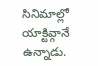సినిమాల్లో యాక్టివ్గానే ఉన్నాడు.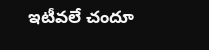ఇటీవలే చందూ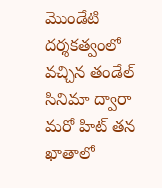మొండేటి దర్శకత్వంలో వచ్చిన తండేల్ సినిమా ద్వారా మరో హిట్ తన ఖాతాలో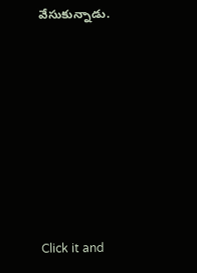వేసుకున్నాడు.












Click it and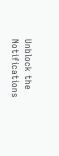Unblock the Notifications